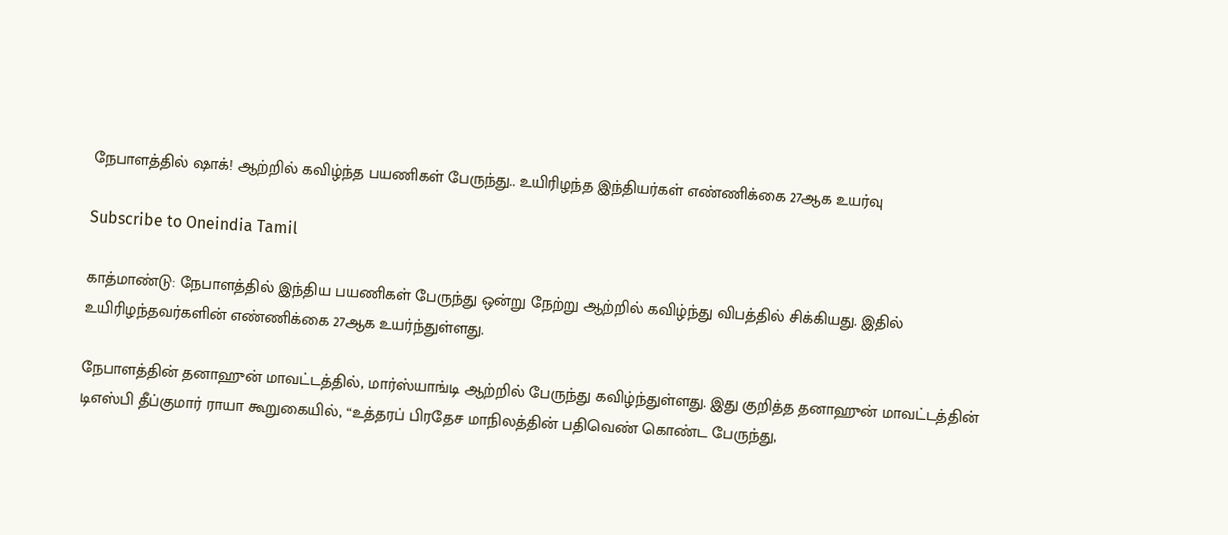நேபாளத்தில் ஷாக்! ஆற்றில் கவிழ்ந்த பயணிகள் பேருந்து.. உயிரிழந்த இந்தியர்கள் எண்ணிக்கை 27ஆக உயர்வு

Subscribe to Oneindia Tamil

காத்மாண்டு: நேபாளத்தில் இந்திய பயணிகள் பேருந்து ஒன்று நேற்று ஆற்றில் கவிழ்ந்து விபத்தில் சிக்கியது. இதில் உயிரிழந்தவர்களின் எண்ணிக்கை 27ஆக உயர்ந்துள்ளது.

நேபாளத்தின் தனாஹுன் மாவட்டத்தில், மார்ஸ்யாங்டி ஆற்றில் பேருந்து கவிழ்ந்துள்ளது. இது குறித்த தனாஹுன் மாவட்டத்தின் டிஎஸ்பி தீப்குமார் ராயா கூறுகையில், “உத்தரப் பிரதேச மாநிலத்தின் பதிவெண் கொண்ட பேருந்து,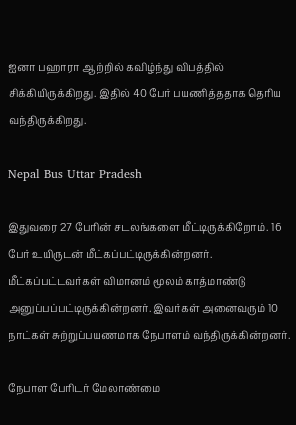ஐனா பஹாரா ஆற்றில் கவிழ்ந்து விபத்தில் சிக்கியிருக்கிறது. இதில் 40 பேர் பயணித்ததாக தெரிய வந்திருக்கிறது.

Nepal Bus Uttar Pradesh

இதுவரை 27 பேரின் சடலங்களை மீட்டிருக்கிறோம். 16 பேர் உயிருடன் மீட்கப்பட்டிருக்கின்றனர். மீட்கப்பட்டவர்கள் விமானம் மூலம் காத்மாண்டு அனுப்பப்பட்டிருக்கின்றனர். இவர்கள் அனைவரும் 10 நாட்கள் சுற்றுப்பயணமாக நேபாளம் வந்திருக்கின்றனர்.

நேபாள பேரிடர் மேலாண்மை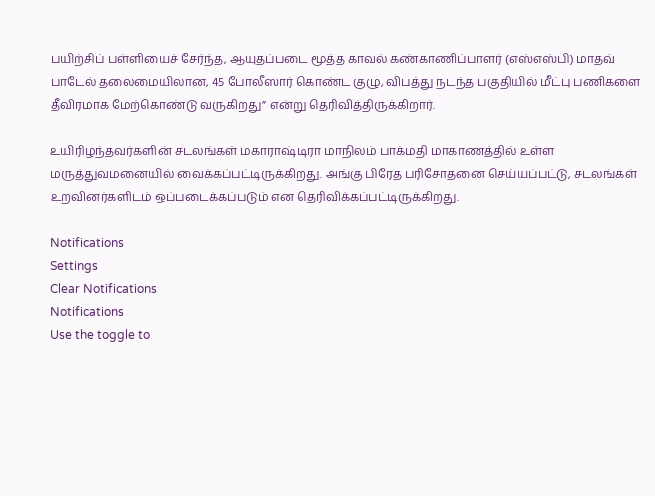பயிற்சிப் பள்ளியைச் சேர்ந்த, ஆயுதப்படை மூத்த காவல் கண்காணிப்பாளர் (எஸ்எஸ்பி) மாதவ் பாடேல் தலைமையிலான, 45 போலீஸார் கொண்ட குழு, விபத்து நடந்த பகுதியில் மீட்பு பணிகளை தீவிரமாக மேற்கொண்டு வருகிறது” என்று தெரிவித்திருக்கிறார்.

உயிரிழந்தவர்களின் சடலங்கள் மகாராஷ்டிரா மாநிலம் பாக்மதி மாகாணத்தில் உள்ள மருத்துவமனையில் வைக்கப்பட்டிருக்கிறது. அங்கு பிரேத பரிசோதனை செய்யப்பட்டு, சடலங்கள் உறவினர்களிடம் ஒப்படைக்கப்படும் என தெரிவிக்கப்பட்டிருக்கிறது.

Notifications
Settings
Clear Notifications
Notifications
Use the toggle to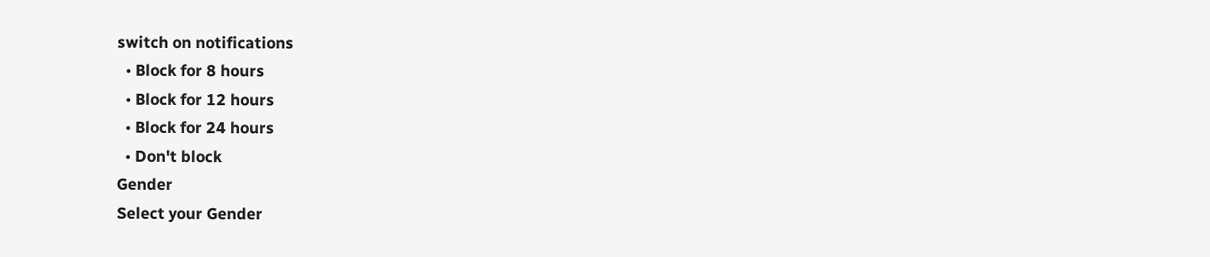switch on notifications
  • Block for 8 hours
  • Block for 12 hours
  • Block for 24 hours
  • Don't block
Gender
Select your Gender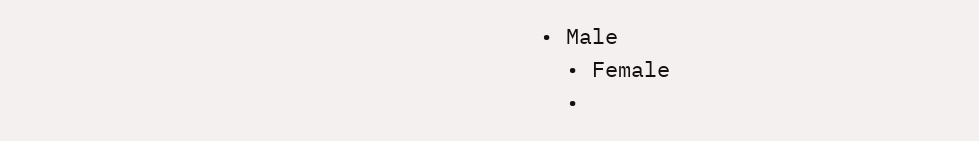• Male
  • Female
  •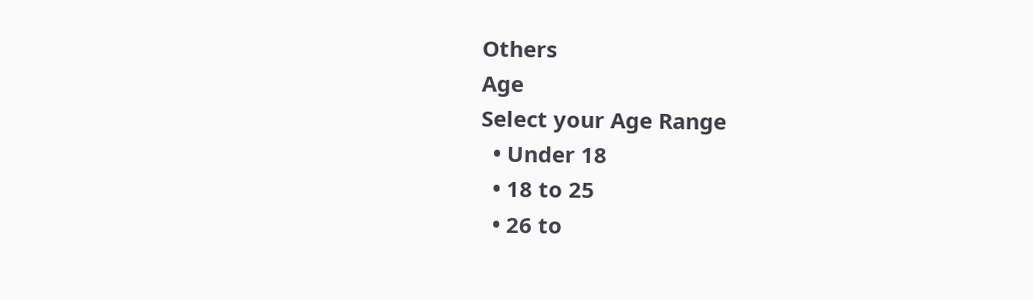Others
Age
Select your Age Range
  • Under 18
  • 18 to 25
  • 26 to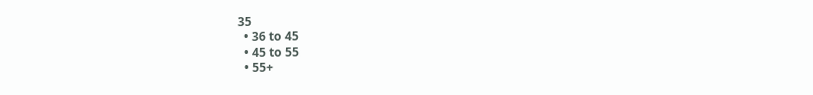35
  • 36 to 45
  • 45 to 55
  • 55+